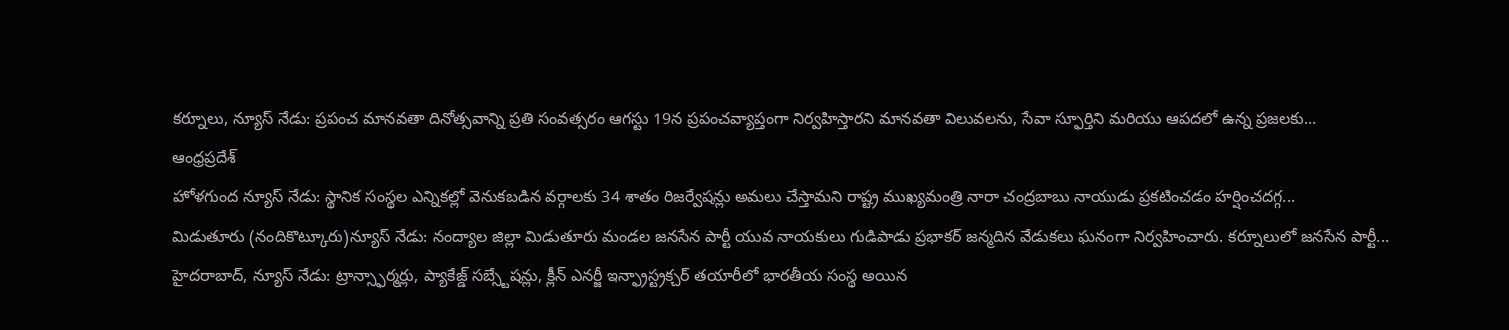కర్నూలు, న్యూస్ నేడు: ప్రపంచ మానవతా దినోత్సవాన్ని ప్రతి సంవత్సరం ఆగస్టు 19న ప్రపంచవ్యాప్తంగా నిర్వహిస్తారని మానవతా విలువలను, సేవా స్ఫూర్తిని మరియు ఆపదలో ఉన్న ప్రజలకు...
ఆంధ్రప్రదేశ్
హోళగుంద న్యూస్ నేడు: స్థానిక సంస్థల ఎన్నికల్లో వెనుకబడిన వర్గాలకు 34 శాతం రిజర్వేషన్లు అమలు చేస్తామని రాష్ట్ర ముఖ్యమంత్రి నారా చంద్రబాబు నాయుడు ప్రకటించడం హర్షించదగ్గ...
మిడుతూరు (నందికొట్కూరు)న్యూస్ నేడు: నంద్యాల జిల్లా మిడుతూరు మండల జనసేన పార్టీ యువ నాయకులు గుడిపాడు ప్రభాకర్ జన్మదిన వేడుకలు ఘనంగా నిర్వహించారు. కర్నూలులో జనసేన పార్టీ...
హైదరాబాద్, న్యూస్ నేడు: ట్రాన్స్ఫార్మర్లు, ప్యాకేజ్డ్ సబ్స్టేషన్లు, క్లీన్ ఎనర్జీ ఇన్ఫ్రాస్ట్రక్చర్ తయారీలో భారతీయ సంస్థ అయిన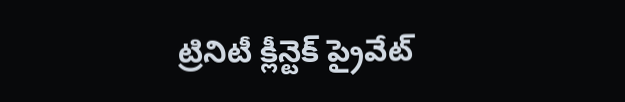ట్రినిటీ క్లీన్టెక్ ప్రైవేట్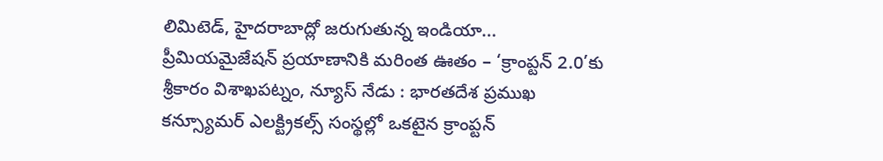లిమిటెడ్, హైదరాబాద్లో జరుగుతున్న ఇండియా...
ప్రీమియమైజేషన్ ప్రయాణానికి మరింత ఊతం – ‘క్రాంప్టన్ 2.0’కు శ్రీకారం విశాఖపట్నం, న్యూస్ నేడు : భారతదేశ ప్రముఖ కన్స్యూమర్ ఎలక్ట్రికల్స్ సంస్థల్లో ఒకటైన క్రాంప్టన్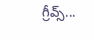గ్రీవ్స్...